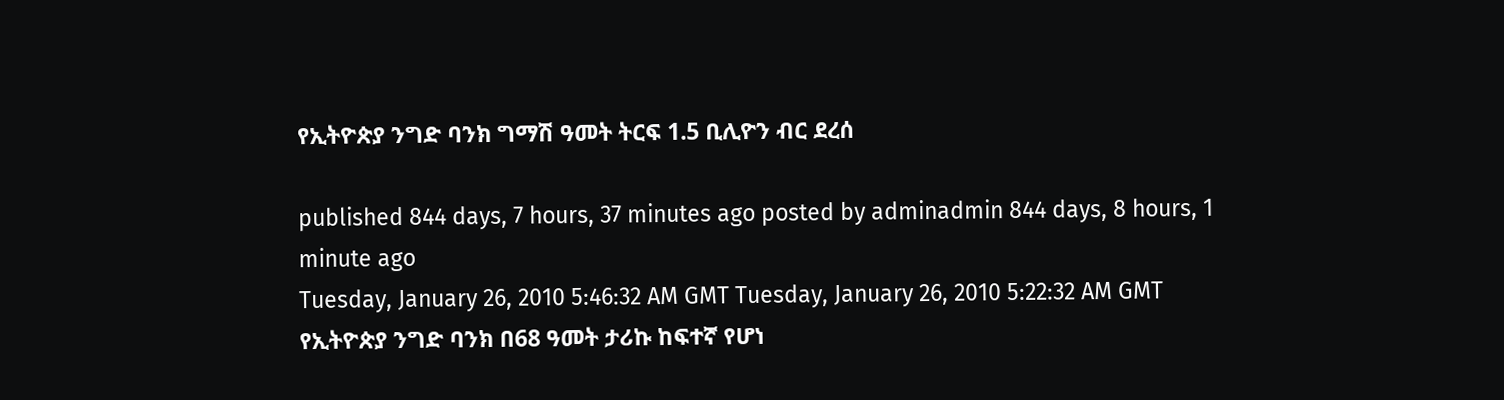የኢትዮጵያ ንግድ ባንክ ግማሽ ዓመት ትርፍ 1.5 ቢሊዮን ብር ደረሰ

published 844 days, 7 hours, 37 minutes ago posted by adminadmin 844 days, 8 hours, 1 minute ago
Tuesday, January 26, 2010 5:46:32 AM GMT Tuesday, January 26, 2010 5:22:32 AM GMT
የኢትዮጵያ ንግድ ባንክ በ68 ዓመት ታሪኩ ከፍተኛ የሆነ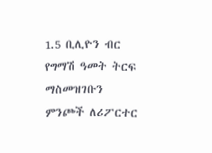1.5 ቢሊዮን ብር የግማሽ ዓመት ትርፍ ማስመዝገቡን ምንጮች ለሪፖርተር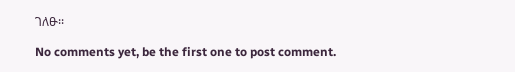ገለፁ፡፡

No comments yet, be the first one to post comment.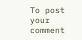To post your comment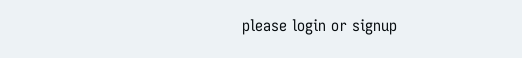please login or signup